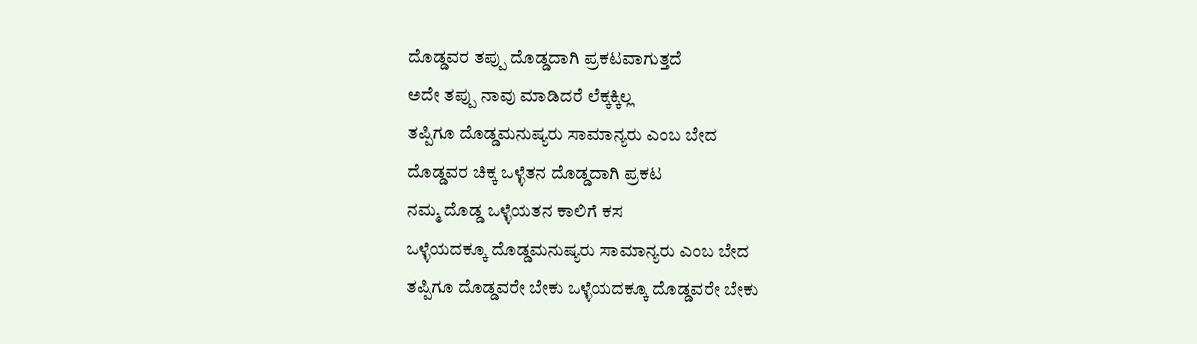ದೊಡ್ಡವರ ತಪ್ಪು ದೊಡ್ಡದಾಗಿ ಪ್ರಕಟವಾಗುತ್ತದೆ
ಅದೇ ತಪ್ಪು ನಾವು ಮಾಡಿದರೆ ಲೆಕ್ಕಕ್ಕಿಲ್ಲ
ತಪ್ಪಿಗೂ ದೊಡ್ಡಮನುಷ್ಯರು ಸಾಮಾನ್ಯರು ಎಂಬ ಬೇದ
ದೊಡ್ಡವರ ಚಿಕ್ಕ ಒಳ್ಳೆತನ ದೊಡ್ಡದಾಗಿ ಪ್ರಕಟ
ನಮ್ಮ ದೊಡ್ಡ ಒಳ್ಳೆಯತನ ಕಾಲಿಗೆ ಕಸ
ಒಳ್ಳೆಯದಕ್ಕೂ ದೊಡ್ಡಮನುಷ್ಯರು ಸಾಮಾನ್ಯರು ಎಂಬ ಬೇದ
ತಪ್ಪಿಗೂ ದೊಡ್ಡವರೇ ಬೇಕು ಒಳ್ಳೆಯದಕ್ಕೂ ದೊಡ್ಡವರೇ ಬೇಕು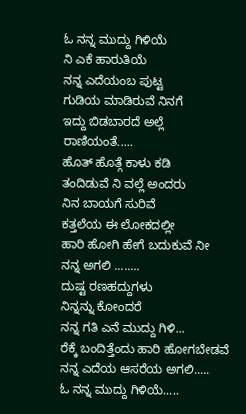ಓ ನನ್ನ ಮುದ್ದು ಗಿಳಿಯೆ
ನಿ ಎಕೆ ಹಾರುತಿಯೆ
ನನ್ನ ಎದೆಯಂಬ ಪುಟ್ಟ
ಗುಡಿಯ ಮಾಡಿರುವೆ ನಿನಗೆ
ಇದ್ದು ಬಿಡಬಾರದೆ ಅಲ್ಲೆ
ರಾಣಿಯಂತೆ.....
ಹೊತ್ ಹೊತ್ಗೆ ಕಾಳು ಕಡಿ
ತಂದಿಡುವೆ ನಿ ವಲ್ಲೆ ಅಂದರು
ನಿನ ಬಾಯಗೆ ಸುರಿವೆ
ಕತ್ತಲೆಯ ಈ ಲೋಕದಲ್ಲೀ
ಹಾರಿ ಹೋಗಿ ಹೇಗೆ ಬದುಕುವೆ ನೀ
ನನ್ನ ಅಗಲಿ ........
ದುಷ್ಟ ರಣಹದ್ದುಗಳು
ನಿನ್ನನ್ನು ಕೋಂದರೆ
ನನ್ನ ಗತಿ ಎನೆ ಮುದ್ದು ಗಿಳಿ...
ರೆಕ್ಕೆ ಬಂದಿತ್ತೆಂದು ಹಾರಿ ಹೋಗಬೇಡವೆ
ನನ್ನ ಎದೆಯ ಆಸರೆಯ ಅಗಲಿ.....
ಓ ನನ್ನ ಮುದ್ದು ಗಿಳಿಯೆ.....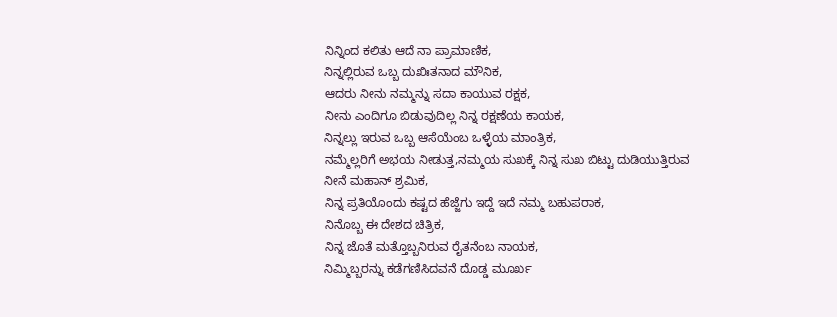ನಿನ್ನಿಂದ ಕಲಿತು ಆದೆ ನಾ ಪ್ರಾಮಾಣಿಕ,
ನಿನ್ನಲ್ಲಿರುವ ಒಬ್ಬ ದುಖಿಃತನಾದ ಮೌನಿಕ,
ಆದರು ನೀನು ನಮ್ಮನ್ನು ಸದಾ ಕಾಯುವ ರಕ್ಷಕ,
ನೀನು ಎಂದಿಗೂ ಬಿಡುವುದಿಲ್ಲ ನಿನ್ನ ರಕ್ಷಣೆಯ ಕಾಯಕ,
ನಿನ್ನಲ್ಲು ಇರುವ ಒಬ್ಬ ಆಸೆಯೆಂಬ ಒಳ್ಳೆಯ ಮಾಂತ್ರಿಕ,
ನಮ್ಮೆಲ್ಲರಿಗೆ ಅಭಯ ನೀಡುತ್ತ,ನಮ್ಮಯ ಸುಖಕ್ಕೆ ನಿನ್ನ ಸುಖ ಬಿಟ್ಟು ದುಡಿಯುತ್ತಿರುವ ನೀನೆ ಮಹಾನ್ ಶ್ರಮಿಕ,
ನಿನ್ನ ಪ್ರತಿಯೊಂದು ಕಷ್ಟದ ಹೆಜ್ಜೆಗು ಇದ್ದೆ ಇದೆ ನಮ್ಮ ಬಹುಪರಾಕ,
ನಿನೊಬ್ಬ ಈ ದೇಶದ ಚಿತ್ರಿಕ,
ನಿನ್ನ ಜೊತೆ ಮತ್ತೊಬ್ಬನಿರುವ ರೈತನೆಂಬ ನಾಯಕ,
ನಿಮ್ಮಿಬ್ಬರನ್ನು ಕಡೆಗಣಿಸಿದವನೆ ದೊಡ್ಡ ಮೂರ್ಖ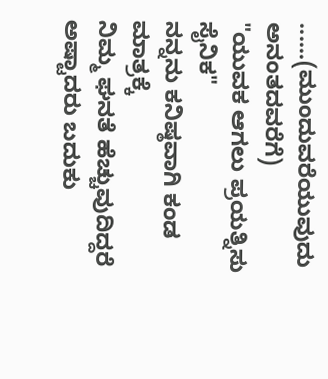......(ಮುಂದುವರೆಯುವುದು ಅನಂತದವರೆಗೆ)
"ಯುವಕ ಆಗಲು ಪ್ರಯತ್ನಿಸು ಸೈನಿಕ"
ನನ್ನನು ಕನಿಷ್ಠವಾಗಿ ಕಂಡ ಮಾತ್ರಕ್ಕೆ
ನಿಮ್ಮ ಘನತೆ ಹೆಚ್ಚುವುದಿದ್ದರೆ ಅಷ್ಟಾದರು ಬದುಕು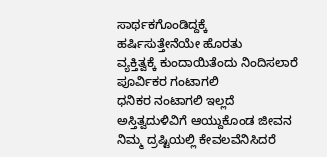ಸಾರ್ಥಕಗೊಂಡಿದ್ದಕ್ಕೆ
ಹರ್ಷಿಸುತ್ತೇನೆಯೇ ಹೊರತು
ವ್ಯಕ್ತಿತ್ವಕ್ಕೆ ಕುಂದಾಯಿತೆಂದು ನಿಂದಿಸಲಾರೆ
ಪೂರ್ವಿಕರ ಗಂಟಾಗಲಿ
ಧನಿಕರ ನಂಟಾಗಲಿ ಇಲ್ಲದೆ
ಅಸ್ತಿತ್ವದುಳಿವಿಗೆ ಆಯ್ದುಕೊಂಡ ಜೀವನ
ನಿಮ್ಮ ದ್ರಷ್ಟಿಯಲ್ಲಿ ಕೇವಲವೆನಿಸಿದರೆ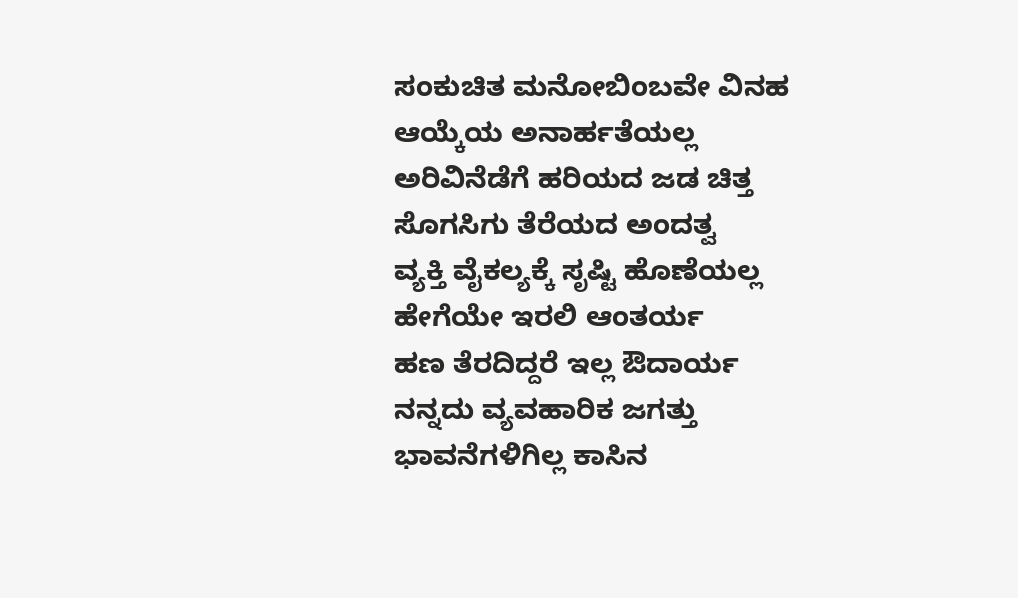ಸಂಕುಚಿತ ಮನೋಬಿಂಬವೇ ವಿನಹ
ಆಯ್ಕೆಯ ಅನಾರ್ಹತೆಯಲ್ಲ
ಅರಿವಿನೆಡೆಗೆ ಹರಿಯದ ಜಡ ಚಿತ್ತ
ಸೊಗಸಿಗು ತೆರೆಯದ ಅಂದತ್ವ
ವ್ಯಕ್ತಿ ವೈಕಲ್ಯಕ್ಕೆ ಸೃಷ್ಟಿ ಹೊಣೆಯಲ್ಲ
ಹೇಗೆಯೇ ಇರಲಿ ಆಂತರ್ಯ
ಹಣ ತೆರದಿದ್ದರೆ ಇಲ್ಲ ಔದಾರ್ಯ
ನನ್ನದು ವ್ಯವಹಾರಿಕ ಜಗತ್ತು
ಭಾವನೆಗಳಿಗಿಲ್ಲ ಕಾಸಿನ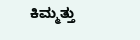ಕಿಮ್ಮತ್ತು